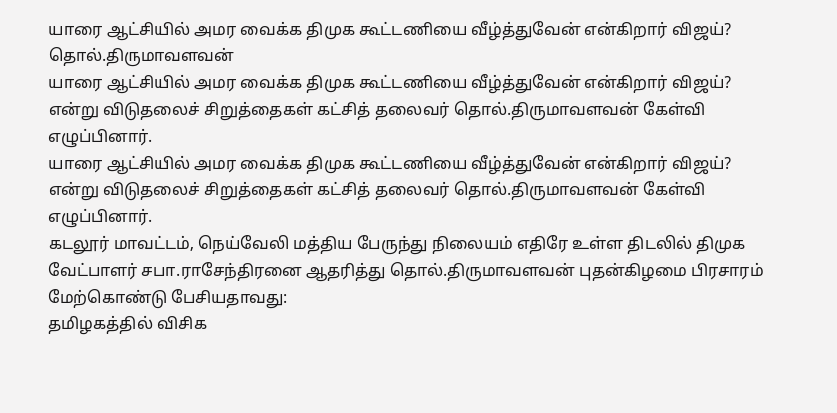யாரை ஆட்சியில் அமர வைக்க திமுக கூட்டணியை வீழ்த்துவேன் என்கிறார் விஜய்? தொல்.திருமாவளவன்
யாரை ஆட்சியில் அமர வைக்க திமுக கூட்டணியை வீழ்த்துவேன் என்கிறார் விஜய்? என்று விடுதலைச் சிறுத்தைகள் கட்சித் தலைவர் தொல்.திருமாவளவன் கேள்வி எழுப்பினார்.
யாரை ஆட்சியில் அமர வைக்க திமுக கூட்டணியை வீழ்த்துவேன் என்கிறார் விஜய்? என்று விடுதலைச் சிறுத்தைகள் கட்சித் தலைவர் தொல்.திருமாவளவன் கேள்வி எழுப்பினார்.
கடலூர் மாவட்டம், நெய்வேலி மத்திய பேருந்து நிலையம் எதிரே உள்ள திடலில் திமுக வேட்பாளர் சபா.ராசேந்திரனை ஆதரித்து தொல்.திருமாவளவன் புதன்கிழமை பிரசாரம் மேற்கொண்டு பேசியதாவது:
தமிழகத்தில் விசிக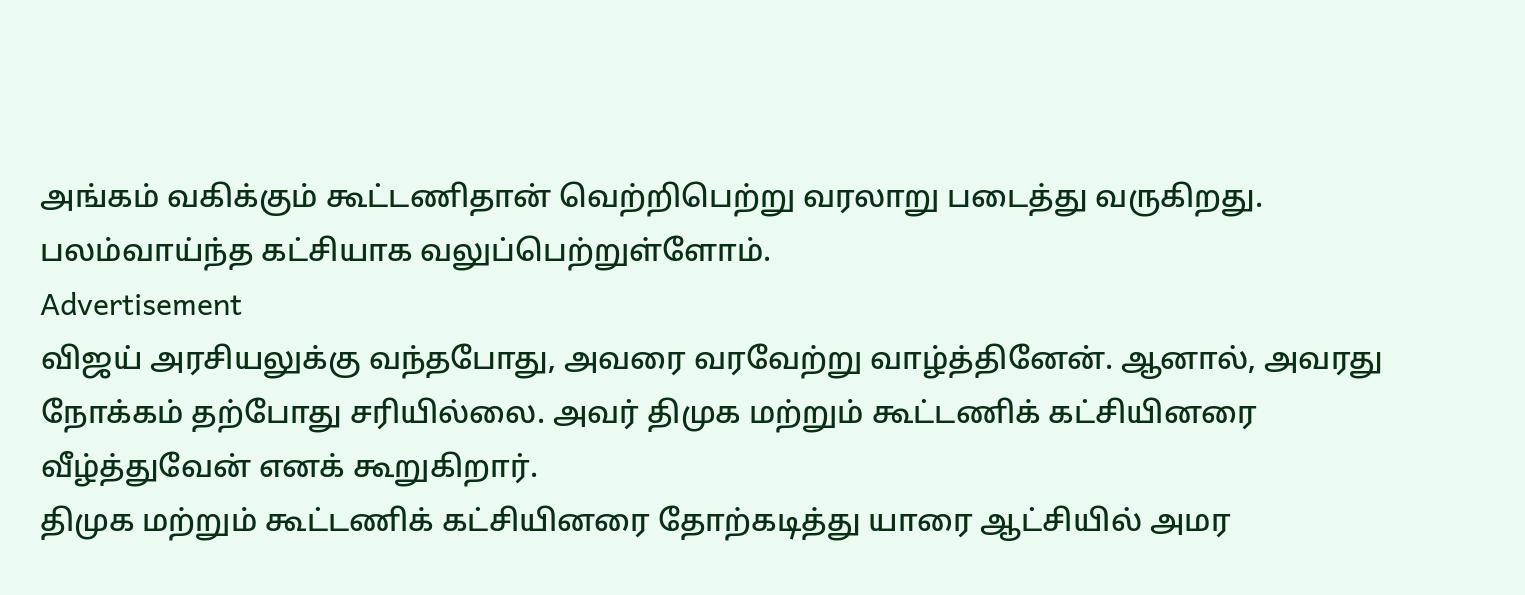அங்கம் வகிக்கும் கூட்டணிதான் வெற்றிபெற்று வரலாறு படைத்து வருகிறது. பலம்வாய்ந்த கட்சியாக வலுப்பெற்றுள்ளோம்.
Advertisement
விஜய் அரசியலுக்கு வந்தபோது, அவரை வரவேற்று வாழ்த்தினேன். ஆனால், அவரது நோக்கம் தற்போது சரியில்லை. அவர் திமுக மற்றும் கூட்டணிக் கட்சியினரை வீழ்த்துவேன் எனக் கூறுகிறார்.
திமுக மற்றும் கூட்டணிக் கட்சியினரை தோற்கடித்து யாரை ஆட்சியில் அமர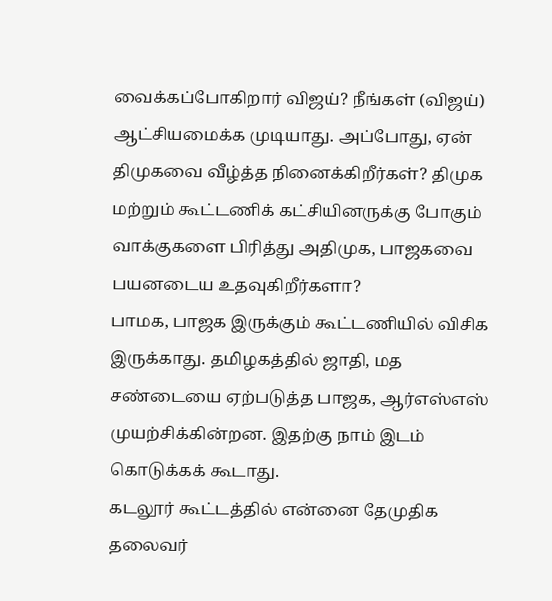வைக்கப்போகிறார் விஜய்? நீங்கள் (விஜய்) ஆட்சியமைக்க முடியாது. அப்போது, ஏன் திமுகவை வீழ்த்த நினைக்கிறீர்கள்? திமுக மற்றும் கூட்டணிக் கட்சியினருக்கு போகும் வாக்குகளை பிரித்து அதிமுக, பாஜகவை பயனடைய உதவுகிறீர்களா?
பாமக, பாஜக இருக்கும் கூட்டணியில் விசிக இருக்காது. தமிழகத்தில் ஜாதி, மத சண்டையை ஏற்படுத்த பாஜக, ஆர்எஸ்எஸ் முயற்சிக்கின்றன. இதற்கு நாம் இடம் கொடுக்கக் கூடாது.
கடலூர் கூட்டத்தில் என்னை தேமுதிக தலைவர்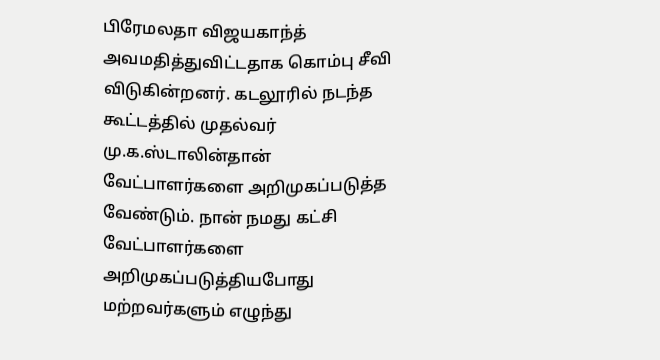பிரேமலதா விஜயகாந்த் அவமதித்துவிட்டதாக கொம்பு சீவி விடுகின்றனர். கடலூரில் நடந்த கூட்டத்தில் முதல்வர் மு.க.ஸ்டாலின்தான் வேட்பாளர்களை அறிமுகப்படுத்த வேண்டும். நான் நமது கட்சி வேட்பாளர்களை அறிமுகப்படுத்தியபோது மற்றவர்களும் எழுந்து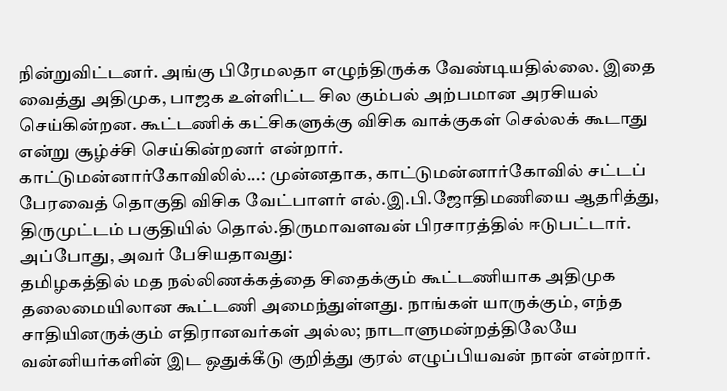நின்றுவிட்டனர். அங்கு பிரேமலதா எழுந்திருக்க வேண்டியதில்லை. இதை வைத்து அதிமுக, பாஜக உள்ளிட்ட சில கும்பல் அற்பமான அரசியல் செய்கின்றன. கூட்டணிக் கட்சிகளுக்கு விசிக வாக்குகள் செல்லக் கூடாது என்று சூழ்ச்சி செய்கின்றனர் என்றார்.
காட்டுமன்னார்கோவிலில்...: முன்னதாக, காட்டுமன்னார்கோவில் சட்டப் பேரவைத் தொகுதி விசிக வேட்பாளர் எல்.இ.பி.ஜோதிமணியை ஆதரித்து, திருமுட்டம் பகுதியில் தொல்.திருமாவளவன் பிரசாரத்தில் ஈடுபட்டார். அப்போது, அவர் பேசியதாவது:
தமிழகத்தில் மத நல்லிணக்கத்தை சிதைக்கும் கூட்டணியாக அதிமுக தலைமையிலான கூட்டணி அமைந்துள்ளது. நாங்கள் யாருக்கும், எந்த சாதியினருக்கும் எதிரானவர்கள் அல்ல; நாடாளுமன்றத்திலேயே வன்னியர்களின் இட ஒதுக்கீடு குறித்து குரல் எழுப்பியவன் நான் என்றார்.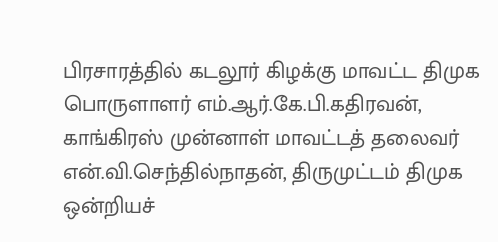பிரசாரத்தில் கடலூர் கிழக்கு மாவட்ட திமுக பொருளாளர் எம்.ஆர்.கே.பி.கதிரவன், காங்கிரஸ் முன்னாள் மாவட்டத் தலைவர் என்.வி.செந்தில்நாதன், திருமுட்டம் திமுக ஒன்றியச்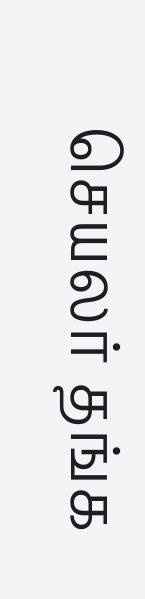செயலர் தங்க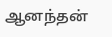ஆனந்தன்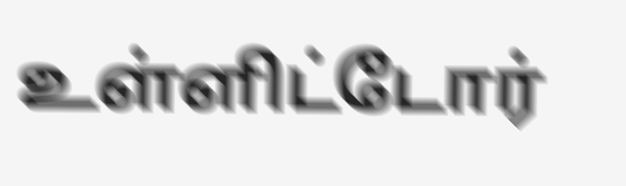உள்ளிட்டோர்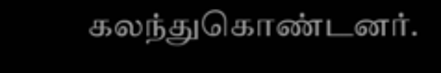கலந்துகொண்டனர்.